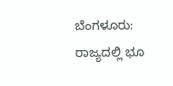ಬೆಂಗಳೂರು: ರಾಜ್ಯದಲ್ಲಿ ಭೂ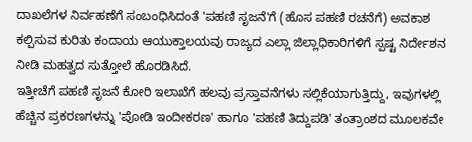ದಾಖಲೆಗಳ ನಿರ್ವಹಣೆಗೆ ಸಂಬಂಧಿಸಿದಂತೆ 'ಪಹಣಿ ಸೃಜನೆ'ಗೆ (ಹೊಸ ಪಹಣಿ ರಚನೆಗೆ) ಅವಕಾಶ ಕಲ್ಪಿಸುವ ಕುರಿತು ಕಂದಾಯ ಆಯುಕ್ತಾಲಯವು ರಾಜ್ಯದ ಎಲ್ಲಾ ಜಿಲ್ಲಾಧಿಕಾರಿಗಳಿಗೆ ಸ್ಪಷ್ಟ ನಿರ್ದೇಶನ ನೀಡಿ ಮಹತ್ವದ ಸುತ್ತೋಲೆ ಹೊರಡಿಸಿದೆ.
ಇತ್ತೀಚೆಗೆ ಪಹಣಿ ಸೃಜನೆ ಕೋರಿ ಇಲಾಖೆಗೆ ಹಲವು ಪ್ರಸ್ತಾವನೆಗಳು ಸಲ್ಲಿಕೆಯಾಗುತ್ತಿದ್ದು, ಇವುಗಳಲ್ಲಿ ಹೆಚ್ಚಿನ ಪ್ರಕರಣಗಳನ್ನು 'ಪೋಡಿ ಇಂದೀಕರಣ' ಹಾಗೂ 'ಪಹಣಿ ತಿದ್ದುಪಡಿ' ತಂತ್ರಾಂಶದ ಮೂಲಕವೇ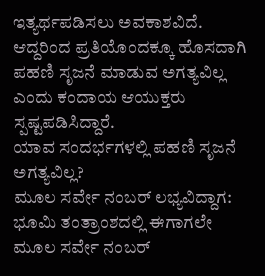ಇತ್ಯರ್ಥಪಡಿಸಲು ಅವಕಾಶವಿದೆ. ಆದ್ದರಿಂದ ಪ್ರತಿಯೊಂದಕ್ಕೂ ಹೊಸದಾಗಿ ಪಹಣಿ ಸೃಜನೆ ಮಾಡುವ ಅಗತ್ಯವಿಲ್ಲ ಎಂದು ಕಂದಾಯ ಆಯುಕ್ತರು ಸ್ಪಷ್ಟಪಡಿಸಿದ್ದಾರೆ.
ಯಾವ ಸಂದರ್ಭಗಳಲ್ಲಿ ಪಹಣಿ ಸೃಜನೆ ಅಗತ್ಯವಿಲ್ಲ?
ಮೂಲ ಸರ್ವೇ ನಂಬರ್ ಲಭ್ಯವಿದ್ದಾಗ: ಭೂಮಿ ತಂತ್ರಾಂಶದಲ್ಲಿ ಈಗಾಗಲೇ ಮೂಲ ಸರ್ವೇ ನಂಬರ್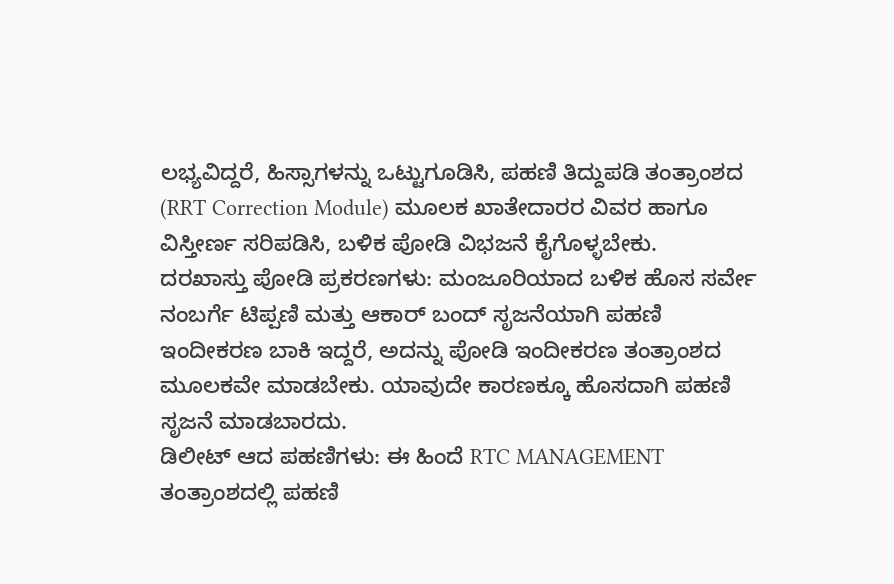ಲಭ್ಯವಿದ್ದರೆ, ಹಿಸ್ಸಾಗಳನ್ನು ಒಟ್ಟುಗೂಡಿಸಿ, ಪಹಣಿ ತಿದ್ದುಪಡಿ ತಂತ್ರಾಂಶದ (RRT Correction Module) ಮೂಲಕ ಖಾತೇದಾರರ ವಿವರ ಹಾಗೂ ವಿಸ್ತೀರ್ಣ ಸರಿಪಡಿಸಿ, ಬಳಿಕ ಪೋಡಿ ವಿಭಜನೆ ಕೈಗೊಳ್ಳಬೇಕು.
ದರಖಾಸ್ತು ಪೋಡಿ ಪ್ರಕರಣಗಳು: ಮಂಜೂರಿಯಾದ ಬಳಿಕ ಹೊಸ ಸರ್ವೇ ನಂಬರ್ಗೆ ಟಿಪ್ಪಣಿ ಮತ್ತು ಆಕಾರ್ ಬಂದ್ ಸೃಜನೆಯಾಗಿ ಪಹಣಿ ಇಂದೀಕರಣ ಬಾಕಿ ಇದ್ದರೆ, ಅದನ್ನು ಪೋಡಿ ಇಂದೀಕರಣ ತಂತ್ರಾಂಶದ ಮೂಲಕವೇ ಮಾಡಬೇಕು. ಯಾವುದೇ ಕಾರಣಕ್ಕೂ ಹೊಸದಾಗಿ ಪಹಣಿ ಸೃಜನೆ ಮಾಡಬಾರದು.
ಡಿಲೀಟ್ ಆದ ಪಹಣಿಗಳು: ಈ ಹಿಂದೆ RTC MANAGEMENT ತಂತ್ರಾಂಶದಲ್ಲಿ ಪಹಣಿ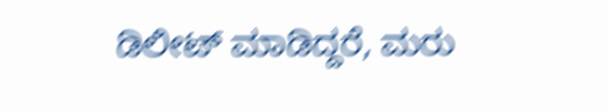ಡಿಲೀಟ್ ಮಾಡಿದ್ದರೆ, ಮರು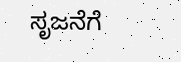ಸೃಜನೆಗೆ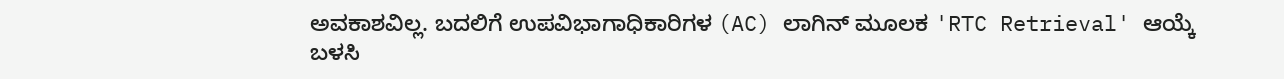ಅವಕಾಶವಿಲ್ಲ. ಬದಲಿಗೆ ಉಪವಿಭಾಗಾಧಿಕಾರಿಗಳ (AC) ಲಾಗಿನ್ ಮೂಲಕ 'RTC Retrieval' ಆಯ್ಕೆ ಬಳಸಿ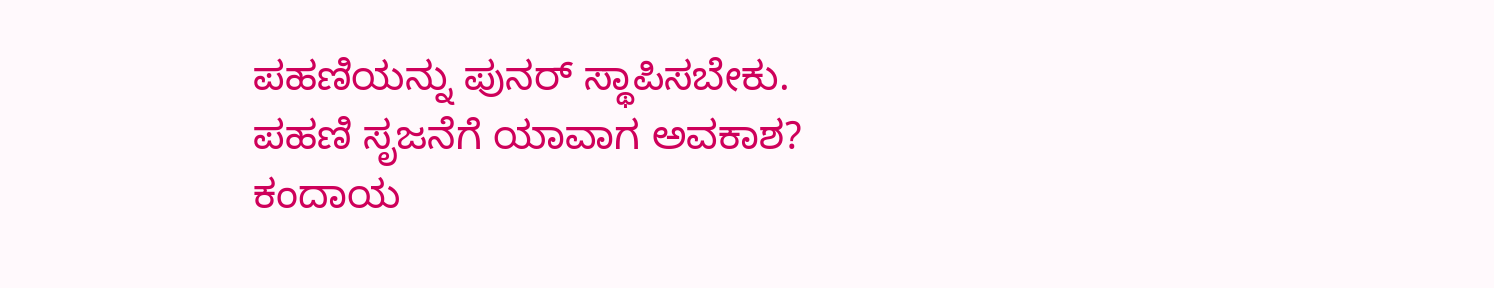ಪಹಣಿಯನ್ನು ಪುನರ್ ಸ್ಥಾಪಿಸಬೇಕು.
ಪಹಣಿ ಸೃಜನೆಗೆ ಯಾವಾಗ ಅವಕಾಶ?
ಕಂದಾಯ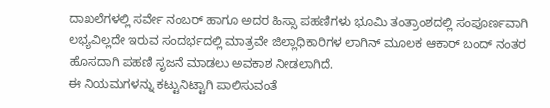ದಾಖಲೆಗಳಲ್ಲಿ ಸರ್ವೇ ನಂಬರ್ ಹಾಗೂ ಅದರ ಹಿಸ್ಸಾ ಪಹಣಿಗಳು ಭೂಮಿ ತಂತ್ರಾಂಶದಲ್ಲಿ ಸಂಪೂರ್ಣವಾಗಿ ಲಭ್ಯವಿಲ್ಲದೇ ಇರುವ ಸಂದರ್ಭದಲ್ಲಿ ಮಾತ್ರವೇ ಜಿಲ್ಲಾಧಿಕಾರಿಗಳ ಲಾಗಿನ್ ಮೂಲಕ ಆಕಾರ್ ಬಂದ್ ನಂತರ ಹೊಸದಾಗಿ ಪಹಣಿ ಸೃಜನೆ ಮಾಡಲು ಅವಕಾಶ ನೀಡಲಾಗಿದೆ.
ಈ ನಿಯಮಗಳನ್ನು ಕಟ್ಟುನಿಟ್ಟಾಗಿ ಪಾಲಿಸುವಂತೆ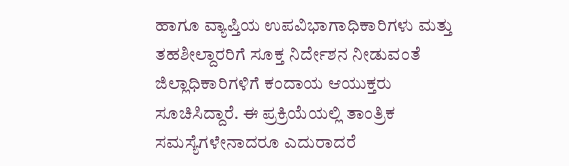ಹಾಗೂ ವ್ಯಾಪ್ತಿಯ ಉಪವಿಭಾಗಾಧಿಕಾರಿಗಳು ಮತ್ತು ತಹಶೀಲ್ದಾರರಿಗೆ ಸೂಕ್ತ ನಿರ್ದೇಶನ ನೀಡುವಂತೆ ಜಿಲ್ಲಾಧಿಕಾರಿಗಳಿಗೆ ಕಂದಾಯ ಆಯುಕ್ತರು ಸೂಚಿಸಿದ್ದಾರೆ. ಈ ಪ್ರಕ್ರಿಯೆಯಲ್ಲಿ ತಾಂತ್ರಿಕ ಸಮಸ್ಯೆಗಳೇನಾದರೂ ಎದುರಾದರೆ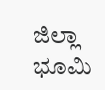ಜಿಲ್ಲಾ ಭೂಮಿ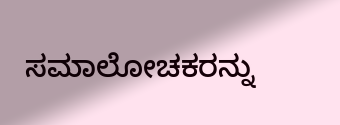ಸಮಾಲೋಚಕರನ್ನು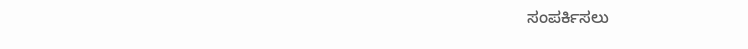ಸಂಪರ್ಕಿಸಲು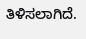ತಿಳಿಸಲಾಗಿದೆ.